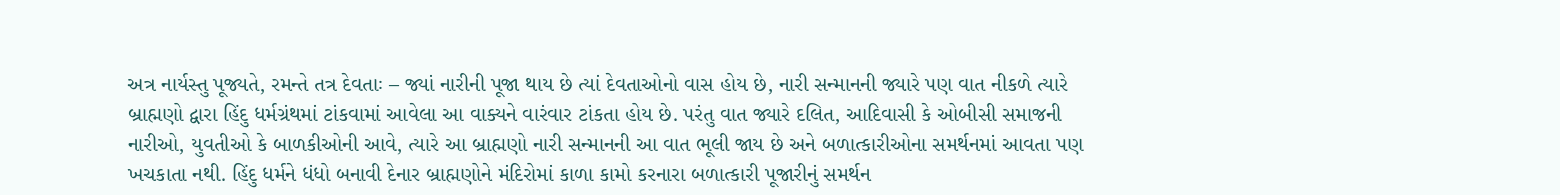અત્ર નાર્યસ્તુ પૂજ્યતે, રમન્તે તત્ર દેવતાઃ – જ્યાં નારીની પૂજા થાય છે ત્યાં દેવતાઓનો વાસ હોય છે, નારી સન્માનની જ્યારે પણ વાત નીકળે ત્યારે બ્રાહ્મણો દ્વારા હિંદુ ધર્મગ્રંથમાં ટાંકવામાં આવેલા આ વાક્યને વારંવાર ટાંકતા હોય છે. પરંતુ વાત જ્યારે દલિત, આદિવાસી કે ઓબીસી સમાજની નારીઓ, યુવતીઓ કે બાળકીઓની આવે, ત્યારે આ બ્રાહ્મણો નારી સન્માનની આ વાત ભૂલી જાય છે અને બળાત્કારીઓના સમર્થનમાં આવતા પણ ખચકાતા નથી. હિંદુ ધર્મને ધંધો બનાવી દેનાર બ્રાહ્મણોને મંદિરોમાં કાળા કામો કરનારા બળાત્કારી પૂજારીનું સમર્થન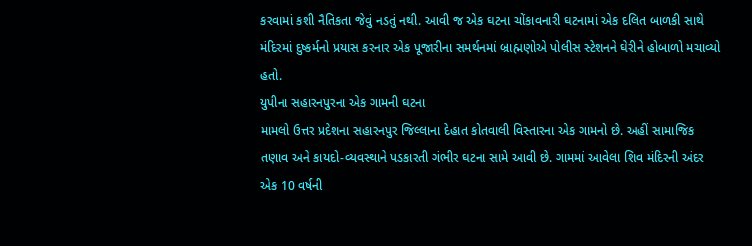કરવામાં કશી નૈતિકતા જેવું નડતું નથી. આવી જ એક ઘટના ચોંકાવનારી ઘટનામાં એક દલિત બાળકી સાથે મંદિરમાં દુષ્કર્મનો પ્રયાસ કરનાર એક પૂજારીના સમર્થનમાં બ્રાહ્મણોએ પોલીસ સ્ટેશનને ઘેરીને હોબાળો મચાવ્યો હતો.
યુપીના સહારનપુરના એક ગામની ઘટના
મામલો ઉત્તર પ્રદેશના સહારનપુર જિલ્લાના દેહાત કોતવાલી વિસ્તારના એક ગામનો છે. અહીં સામાજિક તણાવ અને કાયદો-વ્યવસ્થાને પડકારતી ગંભીર ઘટના સામે આવી છે. ગામમાં આવેલા શિવ મંદિરની અંદર એક 10 વર્ષની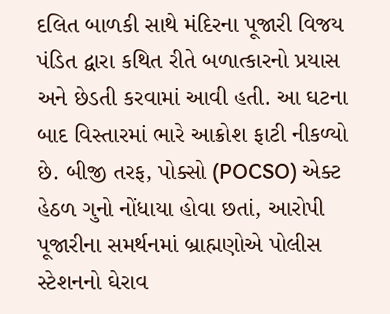દલિત બાળકી સાથે મંદિરના પૂજારી વિજય પંડિત દ્વારા કથિત રીતે બળાત્કારનો પ્રયાસ અને છેડતી કરવામાં આવી હતી. આ ઘટના બાદ વિસ્તારમાં ભારે આક્રોશ ફાટી નીકળ્યો છે. બીજી તરફ, પોક્સો (POCSO) એક્ટ હેઠળ ગુનો નોંધાયા હોવા છતાં, આરોપી પૂજારીના સમર્થનમાં બ્રાહ્મણોએ પોલીસ સ્ટેશનનો ઘેરાવ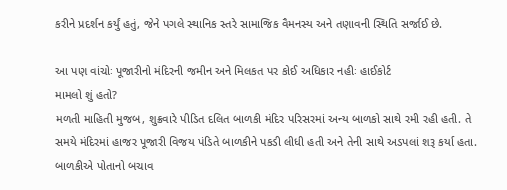કરીને પ્રદર્શન કર્યું હતું, જેને પગલે સ્થાનિક સ્તરે સામાજિક વૈમનસ્ય અને તણાવની સ્થિતિ સર્જાઈ છે.

આ પણ વાંચોઃ પૂજારીનો મંદિરની જમીન અને મિલકત પર કોઈ અધિકાર નહીઃ હાઈકોર્ટ
મામલો શું હતો?
મળતી માહિતી મુજબ, શુક્રવારે પીડિત દલિત બાળકી મંદિર પરિસરમાં અન્ય બાળકો સાથે રમી રહી હતી. તે સમયે મંદિરમાં હાજર પૂજારી વિજય પંડિતે બાળકીને પકડી લીધી હતી અને તેની સાથે અડપલાં શરૂ કર્યા હતા. બાળકીએ પોતાનો બચાવ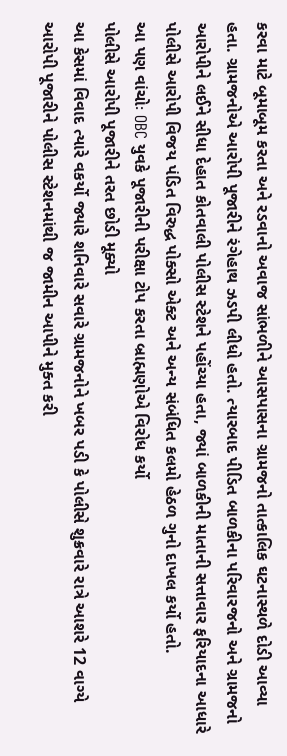કરવા માટે બૂમાબૂમ કરતા અને રડવાનો અવાજ સાંભળીને આસપાસના ગ્રામજનો તાત્કાલિક ઘટનાસ્થળે દોડી આવ્યા હતા. ગ્રામજનોએ આરોપી પૂજારીને રંગેહાથ ઝડપી લીધો હતો. ત્યારબાદ પીડિત બાળકીના પરિવારજનો અને ગ્રામજનો આરોપીને લઈને સીધા દેહાત કોતવાલી પોલીસ સ્ટેશને પહોંચ્યા હતા, જ્યાં બાળકીની માતાની સત્તાવાર ફરિયાદના આધારે પોલીસે આરોપી વિજય પંડિત વિરુદ્ધ પોક્સો એક્ટ અને અન્ય સંબંધિત કલમો હેઠળ ગુનો દાખલ કર્યો હતો.
આ પણ વાંચોઃ OBC યુવકે પૂજારીની પરીક્ષા ટોપ કરતા બ્રાહ્મણોએ વિરોધ કર્યો
પોલીસે આરોપી પૂજારીને તરત છોડી મૂક્યો
આ કેસમાં વિવાદ ત્યારે વકર્યો જ્યારે શનિવારે સવારે ગ્રામજનોને ખબર પડી કે પોલીસે શુક્રવારે રાત્રે આશરે 12 વાગ્યે આરોપી પૂજારીને પોલીસ સ્ટેશનમાંથી જ જામીન આપીને મુક્ત કરી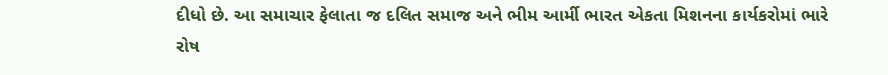દીધો છે. આ સમાચાર ફેલાતા જ દલિત સમાજ અને ભીમ આર્મી ભારત એકતા મિશનના કાર્યકરોમાં ભારે રોષ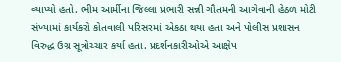વ્યાપ્યો હતો. ભીમ આર્મીના જિલ્લા પ્રભારી સન્ની ગૌતમની આગેવાની હેઠળ મોટી સંખ્યામાં કાર્યકરો કોતવાલી પરિસરમાં એકઠા થયા હતા અને પોલીસ પ્રશાસન વિરુદ્ધ ઉગ્ર સૂત્રોચ્ચાર કર્યા હતા. પ્રદર્શનકારીઓએ આક્ષેપ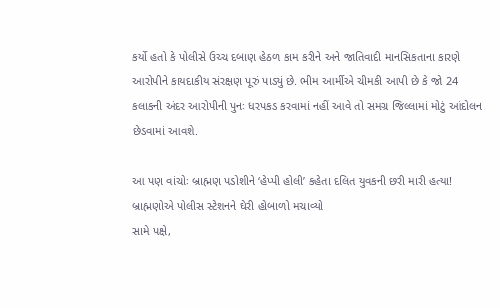કર્યો હતો કે પોલીસે ઉચ્ચ દબાણ હેઠળ કામ કરીને અને જાતિવાદી માનસિકતાના કારણે આરોપીને કાયદાકીય સંરક્ષણ પૂરું પાડ્યું છે. ભીમ આર્મીએ ચીમકી આપી છે કે જો 24 કલાકની અંદર આરોપીની પુનઃ ધરપકડ કરવામાં નહીં આવે તો સમગ્ર જિલ્લામાં મોટું આંદોલન છેડવામાં આવશે.

આ પણ વાંચોઃ બ્રાહ્મણ પડોશીને ‘હેપ્પી હોલી’ કહેતા દલિત યુવકની છરી મારી હત્યા!
બ્રાહ્મણોએ પોલીસ સ્ટેશનને ઘેરી હોબાળો મચાવ્યો
સામે પક્ષે,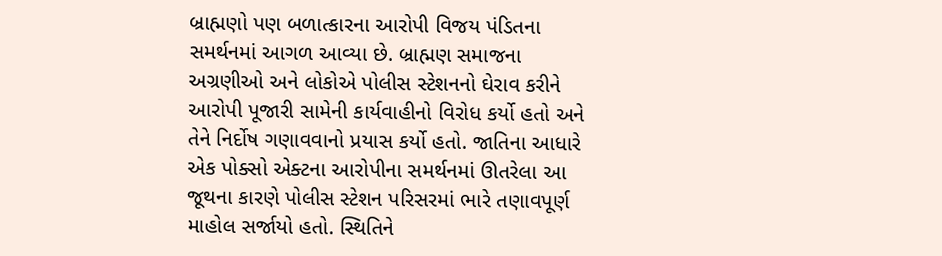બ્રાહ્મણો પણ બળાત્કારના આરોપી વિજય પંડિતના સમર્થનમાં આગળ આવ્યા છે. બ્રાહ્મણ સમાજના અગ્રણીઓ અને લોકોએ પોલીસ સ્ટેશનનો ઘેરાવ કરીને આરોપી પૂજારી સામેની કાર્યવાહીનો વિરોધ કર્યો હતો અને તેને નિર્દોષ ગણાવવાનો પ્રયાસ કર્યો હતો. જાતિના આધારે એક પોક્સો એક્ટના આરોપીના સમર્થનમાં ઊતરેલા આ જૂથના કારણે પોલીસ સ્ટેશન પરિસરમાં ભારે તણાવપૂર્ણ માહોલ સર્જાયો હતો. સ્થિતિને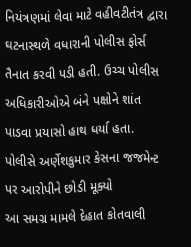નિયંત્રણમાં લેવા માટે વહીવટીતંત્ર દ્વારા ઘટનાસ્થળે વધારાની પોલીસ ફોર્સ તૈનાત કરવી પડી હતી. ઉચ્ચ પોલીસ અધિકારીઓએ બંને પક્ષોને શાંત પાડવા પ્રયાસો હાથ ધર્યા હતા.
પોલીસે અર્ણેશકુમાર કેસના જજમેન્ટ પર આરોપીને છોડી મૂક્યો
આ સમગ્ર મામલે દેહાત કોતવાલી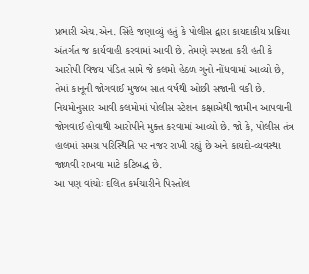પ્રભારી એચ.એન. સિંહે જણાવ્યું હતું કે પોલીસ દ્વારા કાયદાકીય પ્રક્રિયા અંતર્ગત જ કાર્યવાહી કરવામાં આવી છે. તેમણે સ્પષ્ટતા કરી હતી કે આરોપી વિજય પંડિત સામે જે કલમો હેઠળ ગુનો નોંધવામાં આવ્યો છે, તેમાં કાનૂની જોગવાઈ મુજબ સાત વર્ષથી ઓછી સજાની વકી છે. નિયમોનુસાર આવી કલમોમાં પોલીસ સ્ટેશન કક્ષાએથી જામીન આપવાની જોગવાઈ હોવાથી આરોપીને મુક્ત કરવામાં આવ્યો છે. જો કે, પોલીસ તંત્ર હાલમાં સમગ્ર પરિસ્થિતિ પર નજર રાખી રહ્યું છે અને કાયદો-વ્યવસ્થા જાળવી રાખવા માટે કટિબદ્ધ છે.
આ પણ વાંચોઃ દલિત કર્મચારીને પિસ્તોલ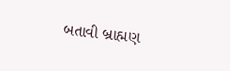બતાવી બ્રાહ્મણ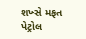શખ્સે મફત પેટ્રોલ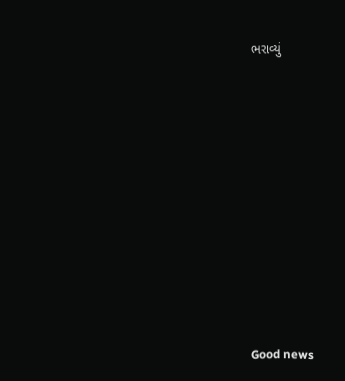ભરાવ્યું













Good news